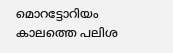മൊറട്ടോറിയം കാലത്തെ പലിശ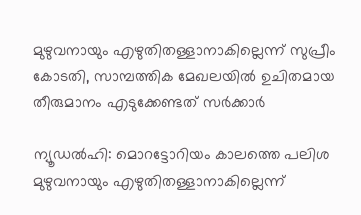മുഴുവനായും എഴുതിതള്ളാനാകില്ലെന്ന് സുപ്രീം കോടതി, സാമ്പത്തിക മേഖലയിൽ ഉചിതമായ തീരുമാനം എടുക്കേണ്ടത് സർക്കാർ

ന്യൂഡല്‍ഹി: മൊറട്ടോറിയം കാലത്തെ പലിശ മുഴുവനായും എഴുതിതള്ളാനാകില്ലെന്ന്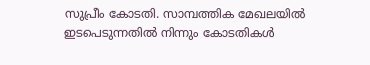സുപ്രീം കോടതി. സാമ്പത്തിക മേഖലയില്‍ ഇടപെടുന്നതില്‍ നിന്നും കോടതികള്‍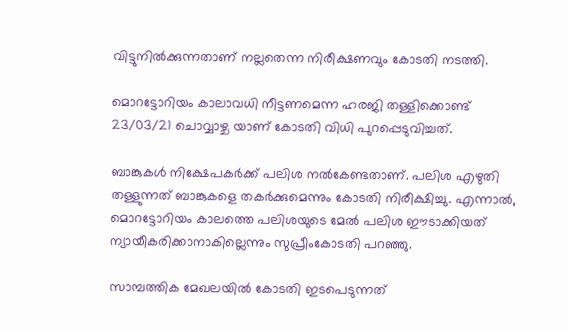വിട്ടുനില്‍ക്കുന്നതാണ് നല്ലതെന്ന നിരീക്ഷണവും കോടതി നടത്തി.

മൊറട്ടോറിയം കാലാവധി നീട്ടണമെന്ന ഹരജി തള്ളിക്കൊണ്ട് 23/03/21 ചൊവ്വാഴ്ച യാണ് കോടതി വിധി പുറപ്പെടുവിച്ചത്.

ബാങ്കുകള്‍ നിക്ഷേപകര്‍ക്ക് പലിശ നല്‍കേണ്ടതാണ്. പലിശ എഴുതി തള്ളുന്നത് ബാങ്കുകളെ തകര്‍ക്കുമെന്നും കോടതി നിരീക്ഷിച്ചു. എന്നാല്‍, മൊറട്ടോറിയം കാലത്തെ പലിശയുടെ മേല്‍ പലിശ ഈടാക്കിയത് ന്യായീകരിക്കാനാകില്ലെന്നും സുപ്രീംകോടതി പറഞ്ഞു.

സാമ്പത്തിക മേഖലയില്‍ കോടതി ഇടപെടുന്നത്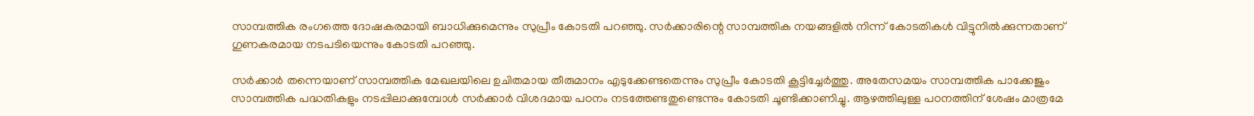സാമ്പത്തിക രംഗത്തെ ദോഷകരമായി ബാധിക്കുമെന്നും സുപ്രീം കോടതി പറഞ്ഞു. സര്‍ക്കാരിന്റെ സാമ്പത്തിക നയങ്ങളില്‍ നിന്ന് കോടതികള്‍ വിട്ടുനില്‍ക്കുന്നതാണ് ഗുണകരമായ നടപടിയെന്നും കോടതി പറഞ്ഞു.

സര്‍ക്കാര്‍ തന്നെയാണ് സാമ്പത്തിക മേഖലയിലെ ഉചിതമായ തീരുമാനം എടുക്കേണ്ടതെന്നും സുപ്രീം കോടതി കൂട്ടിച്ചേര്‍ത്തു. അതേസമയം സാമ്പത്തിക പാക്കേജും സാമ്പത്തിക പദ്ധതികളും നടപ്പിലാക്കുമ്പോള്‍ സര്‍ക്കാര്‍ വിശദമായ പഠനം നടത്തേണ്ടതുണ്ടെന്നും കോടതി ചൂണ്ടിക്കാണിച്ചു. ആഴത്തിലുള്ള പഠനത്തിന് ശേഷം മാത്രമേ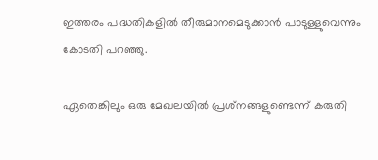ഇത്തരം പദ്ധതികളില്‍ തീരുമാനമെടുക്കാന്‍ പാടുള്ളുവെന്നും കോടതി പറഞ്ഞു.

ഏതെങ്കിലും ഒരു മേഖലയില്‍ പ്രശ്‌നങ്ങളുണ്ടെന്ന് കരുതി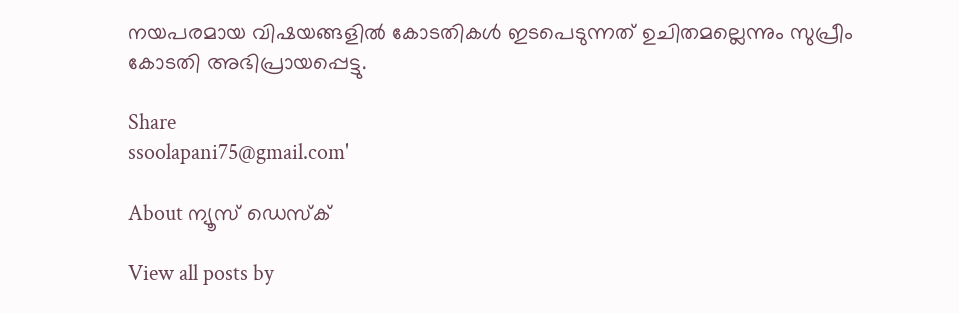നയപരമായ വിഷയങ്ങളില്‍ കോടതികള്‍ ഇടപെടുന്നത് ഉചിതമല്ലെന്നും സുപ്രീം കോടതി അഭിപ്രായപ്പെട്ടു.

Share
ssoolapani75@gmail.com'

About ന്യൂസ് ഡെസ്ക്

View all posts by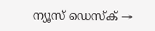ന്യൂസ് ഡെസ്ക് →